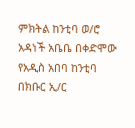ምክትል ከንቲባ ወ/ሮ አዳነች አቤቤ በቀድሞው የአዲስ አበባ ከንቲባ በክቡር ኢ/ር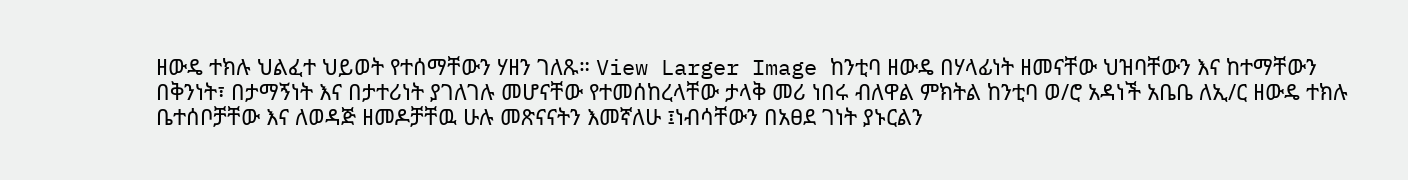ዘውዴ ተክሉ ህልፈተ ህይወት የተሰማቸውን ሃዘን ገለጹ። View Larger Image ከንቲባ ዘውዴ በሃላፊነት ዘመናቸው ህዝባቸውን እና ከተማቸውን በቅንነት፣ በታማኝነት እና በታተሪነት ያገለገሉ መሆናቸው የተመሰከረላቸው ታላቅ መሪ ነበሩ ብለዋል ምክትል ከንቲባ ወ/ሮ አዳነች አቤቤ ለኢ/ር ዘውዴ ተክሉ ቤተሰቦቻቸው እና ለወዳጅ ዘመዶቻቸዉ ሁሉ መጽናናትን እመኛለሁ ፤ነብሳቸውን በአፀደ ገነት ያኑርልን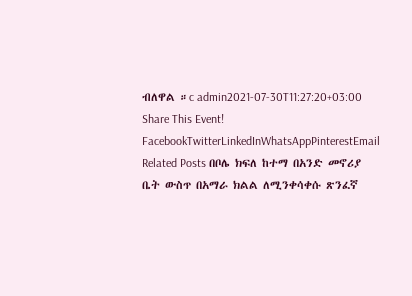ብለዋል ።c admin2021-07-30T11:27:20+03:00 Share This Event! FacebookTwitterLinkedInWhatsAppPinterestEmail Related Posts በቦሌ ክፍለ ከተማ በአንድ መኖሪያ ቤት ውስጥ በአማራ ክልል ለሚንቀሳቀሱ ጽንፈኛ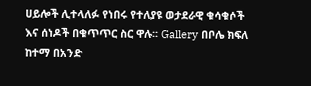ሀይሎች ሊተላለፉ የነበሩ የተለያዩ ወታደራዊ ቁሳቁሶች እና ሰነዶች በቁጥጥር ስር ዋሉ፡፡ Gallery በቦሌ ክፍለ ከተማ በአንድ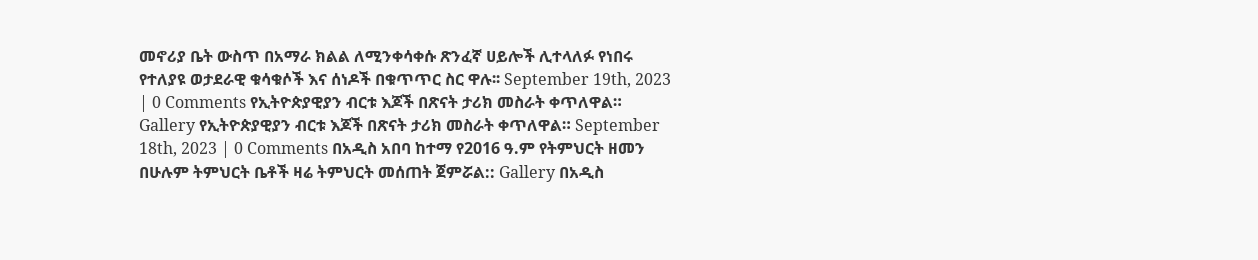መኖሪያ ቤት ውስጥ በአማራ ክልል ለሚንቀሳቀሱ ጽንፈኛ ሀይሎች ሊተላለፉ የነበሩ የተለያዩ ወታደራዊ ቁሳቁሶች እና ሰነዶች በቁጥጥር ስር ዋሉ፡፡ September 19th, 2023 | 0 Comments የኢትዮጵያዊያን ብርቱ እጆች በጽናት ታሪክ መስራት ቀጥለዋል። Gallery የኢትዮጵያዊያን ብርቱ እጆች በጽናት ታሪክ መስራት ቀጥለዋል። September 18th, 2023 | 0 Comments በአዲስ አበባ ከተማ የ2016 ዓ.ም የትምህርት ዘመን በሁሉም ትምህርት ቤቶች ዛሬ ትምህርት መሰጠት ጀምሯል:: Gallery በአዲስ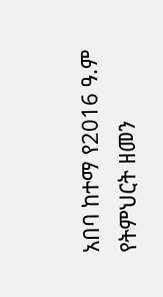አበባ ከተማ የ2016 ዓ.ም የትምህርት ዘመን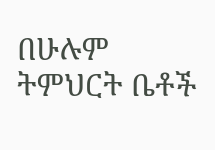በሁሉም ትምህርት ቤቶች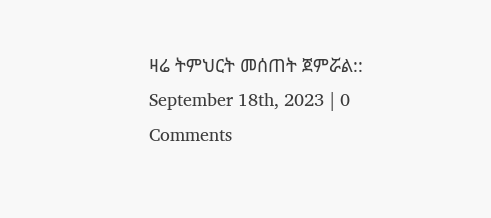ዛሬ ትምህርት መሰጠት ጀምሯል:: September 18th, 2023 | 0 Comments